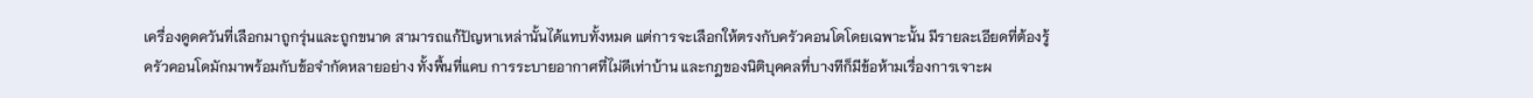เครื่องดูดควันที่เลือกมาถูกรุ่นและถูกขนาด สามารถแก้ปัญหาเหล่านั้นได้แทบทั้งหมด แต่การจะเลือกให้ตรงกับครัวคอนโดโดยเฉพาะนั้น มีรายละเอียดที่ต้องรู้
ครัวคอนโดมักมาพร้อมกับข้อจำกัดหลายอย่าง ทั้งพื้นที่แคบ การระบายอากาศที่ไม่ดีเท่าบ้าน และกฎของนิติบุคคลที่บางทีก็มีข้อห้ามเรื่องการเจาะผ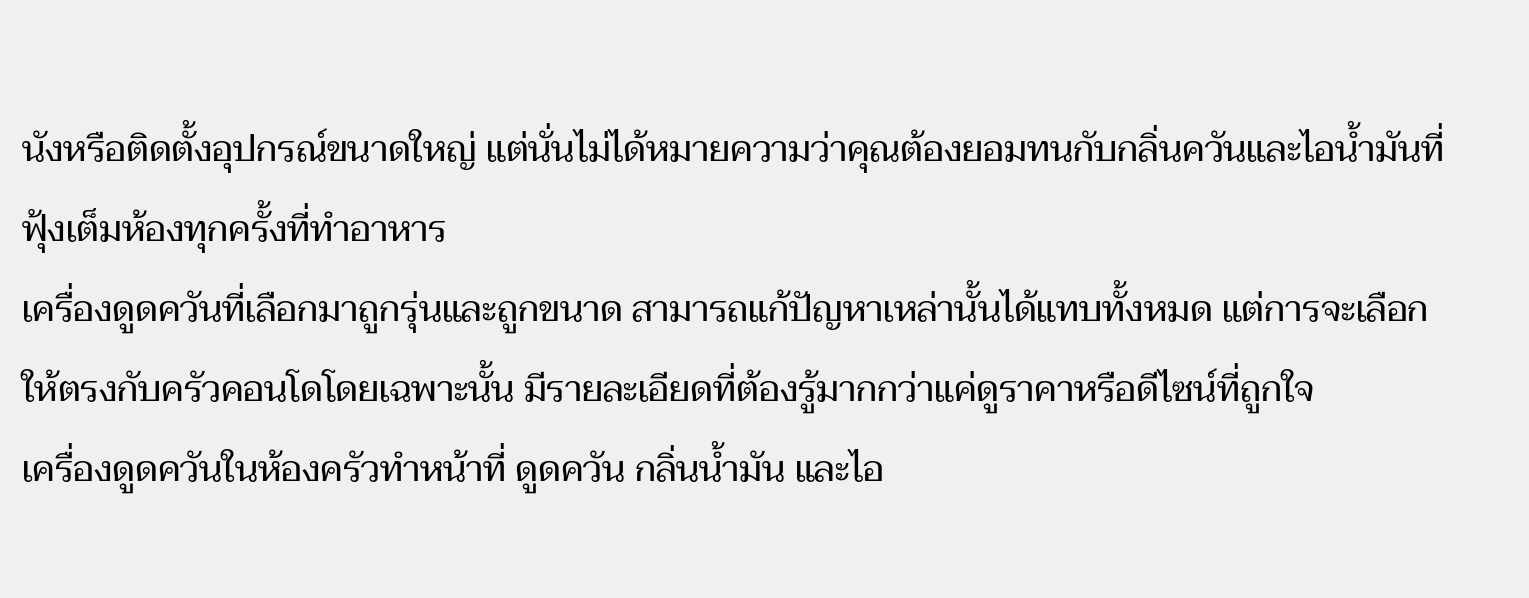นังหรือติดตั้งอุปกรณ์ขนาดใหญ่ แต่นั่นไม่ได้หมายความว่าคุณต้องยอมทนกับกลิ่นควันและไอน้ำมันที่ฟุ้งเต็มห้องทุกครั้งที่ทำอาหาร
เครื่องดูดควันที่เลือกมาถูกรุ่นและถูกขนาด สามารถแก้ปัญหาเหล่านั้นได้แทบทั้งหมด แต่การจะเลือกให้ตรงกับครัวคอนโดโดยเฉพาะนั้น มีรายละเอียดที่ต้องรู้มากกว่าแค่ดูราคาหรือดีไซน์ที่ถูกใจ
เครื่องดูดควันในห้องครัวทำหน้าที่ ดูดควัน กลิ่นน้ำมัน และไอ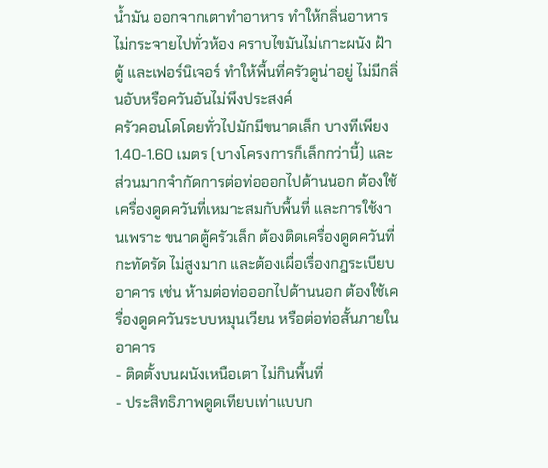น้ำมัน ออกจากเตาทำอาหาร ทำให้กลิ่นอาหารไม่กระจายไปทั่วห้อง คราบไขมันไม่เกาะผนัง ฝ้า ตู้ และเฟอร์นิเจอร์ ทำให้พื้นที่ครัวดูน่าอยู่ ไม่มีกลิ่นอับหรือควันอันไม่พึงประสงค์
ครัวคอนโดโดยทั่วไปมักมีขนาดเล็ก บางทีเพียง 1.40-1.60 เมตร (บางโครงการก็เล็กกว่านี้) และส่วนมากจำกัดการต่อท่อออกไปด้านนอก ต้องใช้เครื่องดูดควันที่เหมาะสมกับพื้นที่ และการใช้งานเพราะ ขนาดตู้ครัวเล็ก ต้องติดเครื่องดูดควันที่กะทัดรัด ไม่สูงมาก และต้องเผื่อเรื่องกฎระเบียบอาคาร เช่น ห้ามต่อท่อออกไปด้านนอก ต้องใช้เครื่องดูดควันระบบหมุนเวียน หรือต่อท่อสั้นภายในอาคาร
- ติดตั้งบนผนังเหนือเตา ไม่กินพื้นที่
- ประสิทธิภาพดูดเทียบเท่าแบบก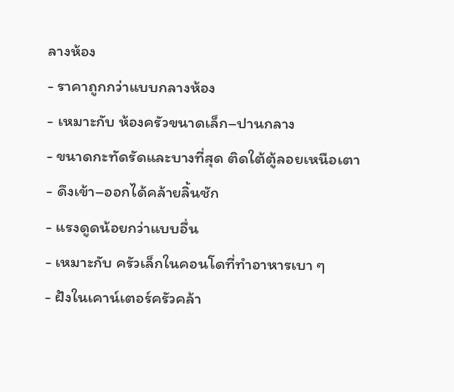ลางห้อง
- ราคาถูกกว่าแบบกลางห้อง
- เหมาะกับ ห้องครัวขนาดเล็ก–ปานกลาง
- ขนาดกะทัดรัดและบางที่สุด ติดใต้ตู้ลอยเหนือเตา
- ดึงเข้า–ออกได้คล้ายลิ้นชัก
- แรงดูดน้อยกว่าแบบอื่น
- เหมาะกับ ครัวเล็กในคอนโดที่ทำอาหารเบา ๆ
- ฝังในเคาน์เตอร์ครัวคล้า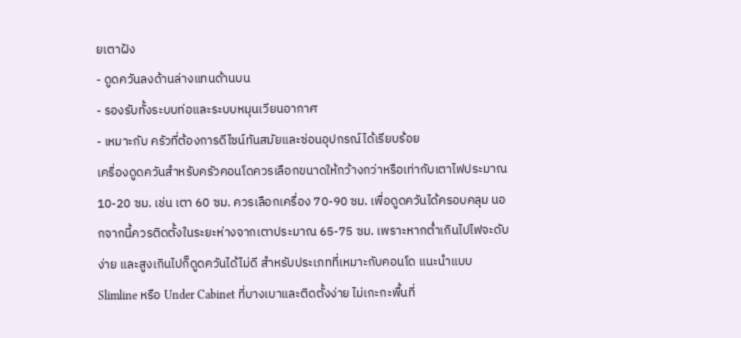ยเตาฝัง
- ดูดควันลงด้านล่างแทนด้านบน
- รองรับทั้งระบบท่อและระบบหมุนเวียนอากาศ
- เหมาะกับ ครัวที่ต้องการดีไซน์ทันสมัยและซ่อนอุปกรณ์ได้เรียบร้อย
เครื่องดูดควันสำหรับครัวคอนโดควรเลือกขนาดให้กว้างกว่าหรือเท่ากับเตาไฟประมาณ 10-20 ซม. เช่น เตา 60 ซม. ควรเลือกเครื่อง 70-90 ซม. เพื่อดูดควันได้ครอบคลุม นอกจากนี้ควรติดตั้งในระยะห่างจากเตาประมาณ 65-75 ซม. เพราะหากต่ำเกินไปไฟจะดับง่าย และสูงเกินไปก็ดูดควันได้ไม่ดี สำหรับประเภทที่เหมาะกับคอนโด แนะนำแบบ Slimline หรือ Under Cabinet ที่บางเบาและติดตั้งง่าย ไม่เกะกะพื้นที่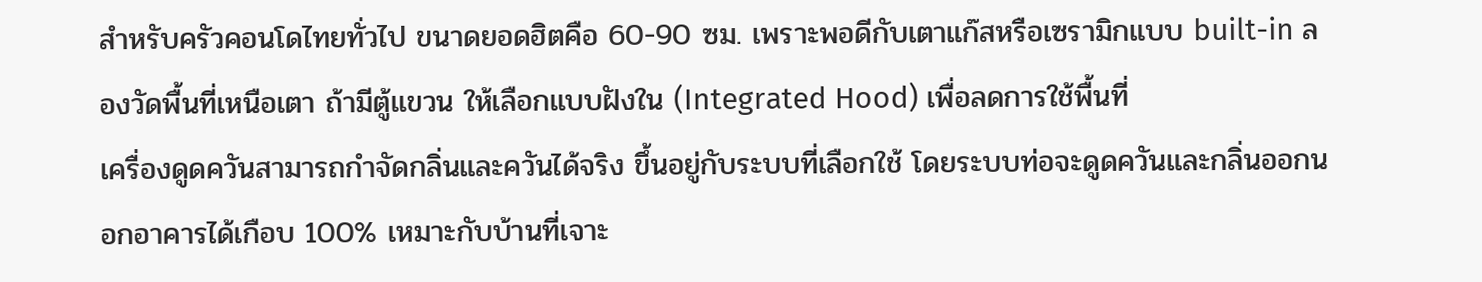สำหรับครัวคอนโดไทยทั่วไป ขนาดยอดฮิตคือ 60-90 ซม. เพราะพอดีกับเตาแก๊สหรือเซรามิกแบบ built-in ลองวัดพื้นที่เหนือเตา ถ้ามีตู้แขวน ให้เลือกแบบฝังใน (Integrated Hood) เพื่อลดการใช้พื้นที่
เครื่องดูดควันสามารถกำจัดกลิ่นและควันได้จริง ขึ้นอยู่กับระบบที่เลือกใช้ โดยระบบท่อจะดูดควันและกลิ่นออกนอกอาคารได้เกือบ 100% เหมาะกับบ้านที่เจาะ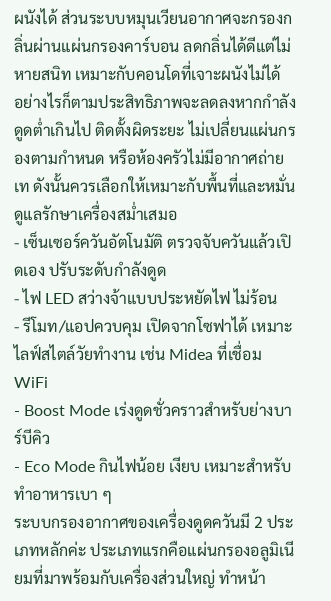ผนังได้ ส่วนระบบหมุนเวียนอากาศจะกรองกลิ่นผ่านแผ่นกรองคาร์บอน ลดกลิ่นได้ดีแต่ไม่หายสนิท เหมาะกับคอนโดที่เจาะผนังไม่ได้
อย่างไรก็ตามประสิทธิภาพจะลดลงหากกำลังดูดต่ำเกินไป ติดตั้งผิดระยะ ไม่เปลี่ยนแผ่นกรองตามกำหนด หรือห้องครัวไม่มีอากาศถ่ายเท ดังนั้นควรเลือกให้เหมาะกับพื้นที่และหมั่นดูแลรักษาเครื่องสม่ำเสมอ
- เซ็นเซอร์ควันอัตโนมัติ ตรวจจับควันแล้วเปิดเอง ปรับระดับกำลังดูด
- ไฟ LED สว่างจ้าแบบประหยัดไฟ ไม่ร้อน
- รีโมท/แอปควบคุม เปิดจากโซฟาได้ เหมาะไลฟ์สไตล์วัยทำงาน เช่น Midea ที่เชื่อม WiFi
- Boost Mode เร่งดูดชั่วคราวสำหรับย่างบาร์บีคิว
- Eco Mode กินไฟน้อย เงียบ เหมาะสำหรับทำอาหารเบา ๆ
ระบบกรองอากาศของเครื่องดูดควันมี 2 ประเภทหลักค่ะ ประเภทแรกคือแผ่นกรองอลูมิเนียมที่มาพร้อมกับเครื่องส่วนใหญ่ ทำหน้า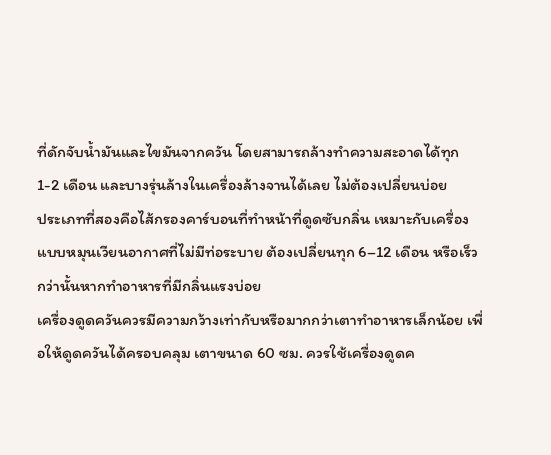ที่ดักจับน้ำมันและไขมันจากควัน โดยสามารถล้างทำความสะอาดได้ทุก 1-2 เดือน และบางรุ่นล้างในเครื่องล้างจานได้เลย ไม่ต้องเปลี่ยนบ่อย
ประเภทที่สองคือไส้กรองคาร์บอนที่ทำหน้าที่ดูดซับกลิ่น เหมาะกับเครื่องแบบหมุนเวียนอากาศที่ไม่มีท่อระบาย ต้องเปลี่ยนทุก 6–12 เดือน หรือเร็วกว่านั้นหากทำอาหารที่มีกลิ่นแรงบ่อย
เครื่องดูดควันควรมีความกว้างเท่ากับหรือมากกว่าเตาทำอาหารเล็กน้อย เพื่อให้ดูดควันได้ครอบคลุม เตาขนาด 60 ซม. ควรใช้เครื่องดูดค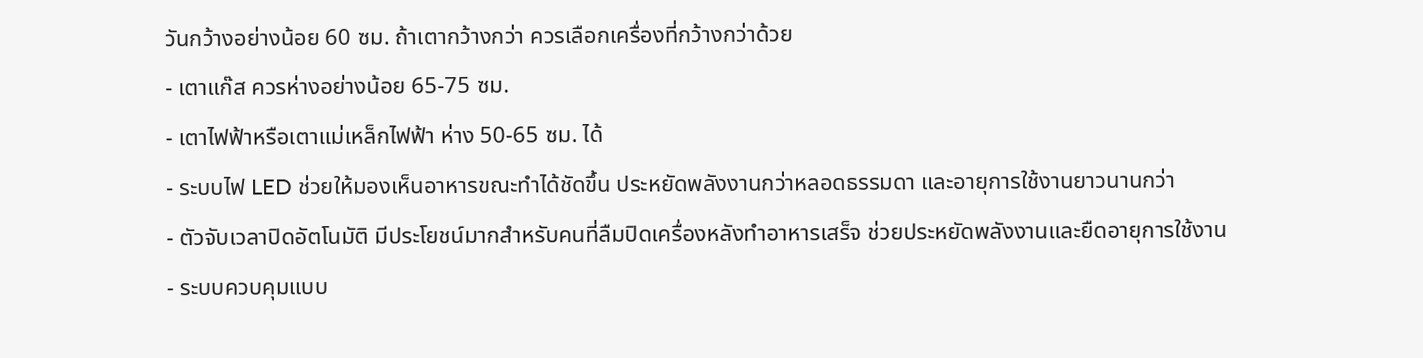วันกว้างอย่างน้อย 60 ซม. ถ้าเตากว้างกว่า ควรเลือกเครื่องที่กว้างกว่าด้วย
- เตาแก๊ส ควรห่างอย่างน้อย 65-75 ซม.
- เตาไฟฟ้าหรือเตาแม่เหล็กไฟฟ้า ห่าง 50-65 ซม. ได้
- ระบบไฟ LED ช่วยให้มองเห็นอาหารขณะทำได้ชัดขึ้น ประหยัดพลังงานกว่าหลอดธรรมดา และอายุการใช้งานยาวนานกว่า
- ตัวจับเวลาปิดอัตโนมัติ มีประโยชน์มากสำหรับคนที่ลืมปิดเครื่องหลังทำอาหารเสร็จ ช่วยประหยัดพลังงานและยืดอายุการใช้งาน
- ระบบควบคุมแบบ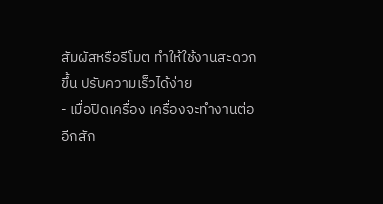สัมผัสหรือรีโมต ทำให้ใช้งานสะดวกขึ้น ปรับความเร็วได้ง่าย
- เมื่อปิดเครื่อง เครื่องจะทำงานต่ออีกสัก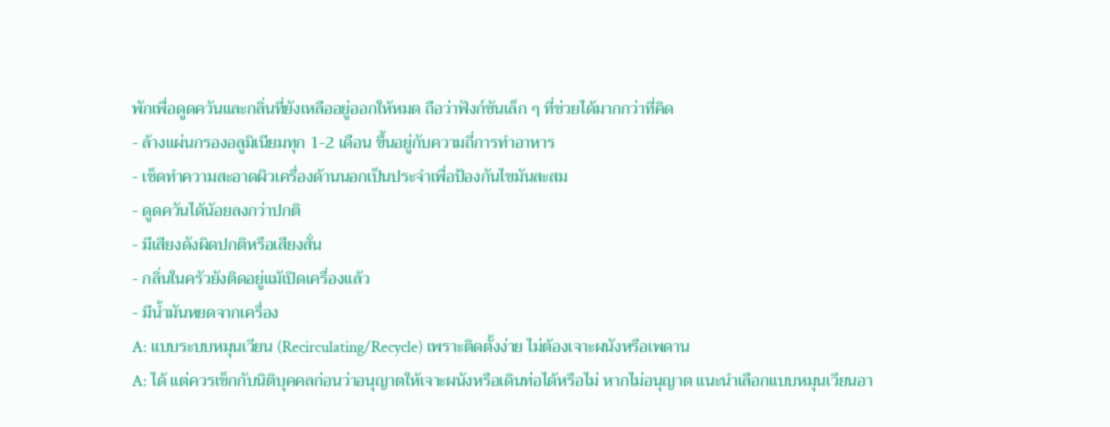พักเพื่อดูดควันและกลิ่นที่ยังเหลืออยู่ออกให้หมด ถือว่าฟังก์ชันเล็ก ๆ ที่ช่วยได้มากกว่าที่คิด
- ล้างแผ่นกรองอลูมิเนียมทุก 1-2 เดือน ขึ้นอยู่กับความถี่การทำอาหาร
- เช็ดทำความสะอาดผิวเครื่องด้านนอกเป็นประจำเพื่อป้องกันไขมันสะสม
- ดูดควันได้น้อยลงกว่าปกติ
- มีเสียงดังผิดปกติหรือเสียงสั่น
- กลิ่นในครัวยังติดอยู่แม้เปิดเครื่องแล้ว
- มีน้ำมันหยดจากเครื่อง
A: แบบระบบหมุนเวียน (Recirculating/Recycle) เพราะติดตั้งง่าย ไม่ต้องเจาะผนังหรือเพดาน
A: ได้ แต่ควรเช็กกับนิติบุคคลก่อนว่าอนุญาตให้เจาะผนังหรือเดินท่อได้หรือไม่ หากไม่อนุญาต แนะนำเลือกแบบหมุนเวียนอา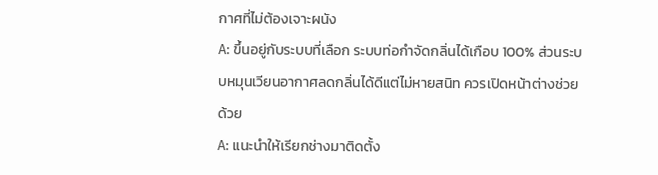กาศที่ไม่ต้องเจาะผนัง
A: ขึ้นอยู่กับระบบที่เลือก ระบบท่อกำจัดกลิ่นได้เกือบ 100% ส่วนระบบหมุนเวียนอากาศลดกลิ่นได้ดีแต่ไม่หายสนิท ควรเปิดหน้าต่างช่วยด้วย
A: แนะนำให้เรียกช่างมาติดตั้ง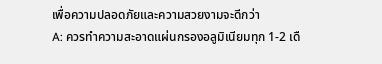เพื่อความปลอดภัยและความสวยงามจะดีกว่า
A: ควรทำความสะอาดแผ่นกรองอลูมิเนียมทุก 1-2 เดื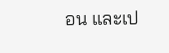อน และเป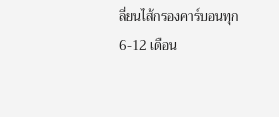ลี่ยนไส้กรองคาร์บอนทุก 6-12 เดือน